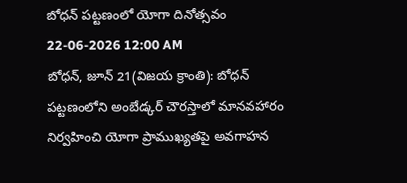బోధన్ పట్టణంలో యోగా దినోత్సవం
22-06-2026 12:00 AM
బోధన్, జూన్ 21(విజయ క్రాంతి): బోధన్ పట్టణంలోని అంబేడ్కర్ చౌరస్తాలో మానవహారం నిర్వహించి యోగా ప్రాముఖ్యతపై అవగాహన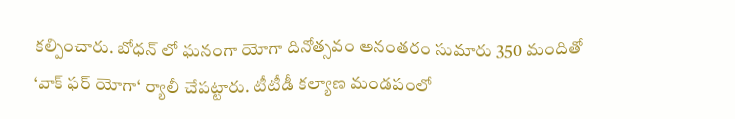కల్పించారు. బోధన్ లో ఘనంగా యోగా దినోత్సవం అనంతరం సుమారు 350 మందితో ‘వాక్ ఫర్ యోగా‘ ర్యాలీ చేపట్టారు. టీటీడీ కల్యాణ మండపంలో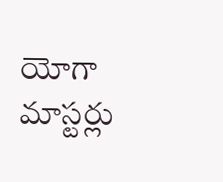యోగా మాస్టర్లు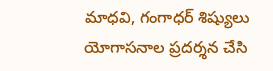మాధవి, గంగాధర్ శిష్యులు యోగాసనాల ప్రదర్శన చేసి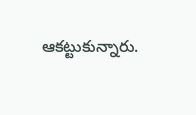ఆకట్టుకున్నారు.